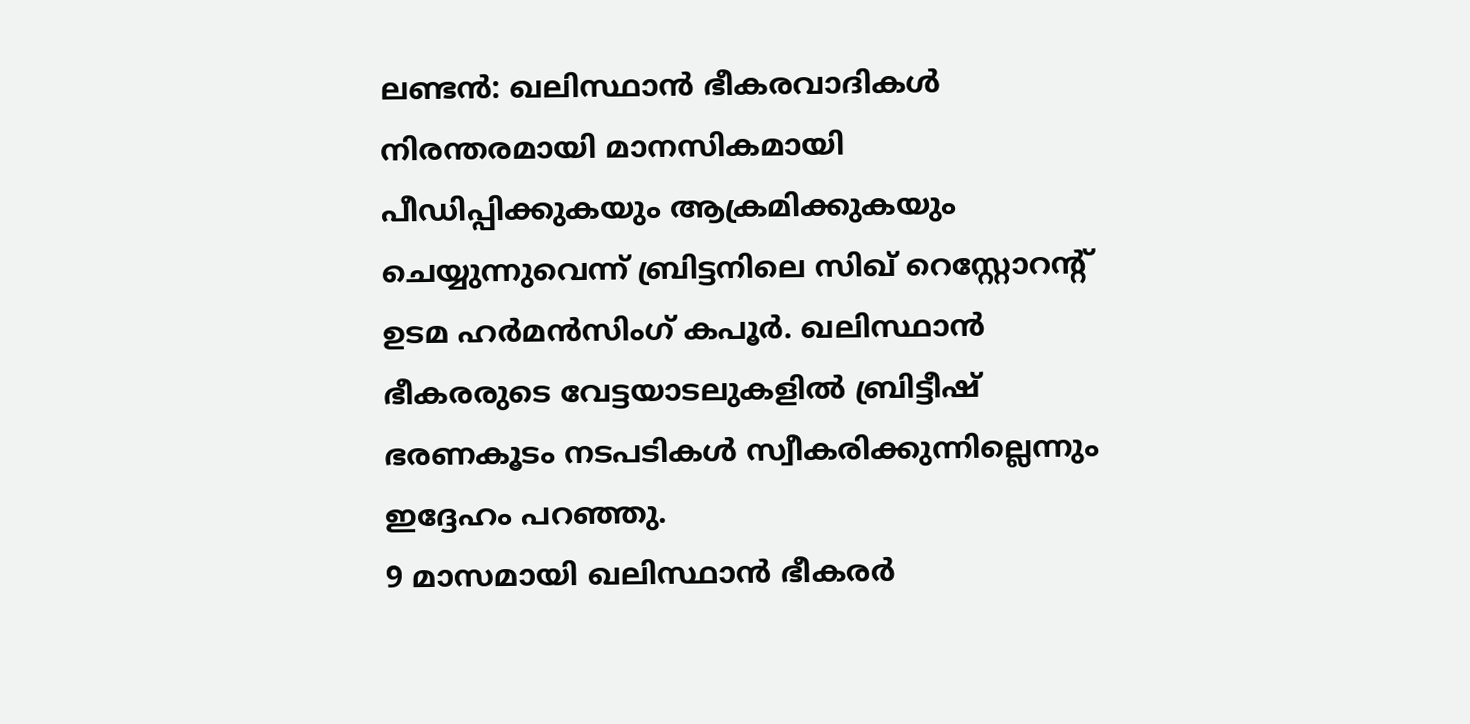ലണ്ടൻ: ഖലിസ്ഥാൻ ഭീകരവാദികൾ നിരന്തരമായി മാനസികമായി പീഡിപ്പിക്കുകയും ആക്രമിക്കുകയും ചെയ്യുന്നുവെന്ന് ബ്രിട്ടനിലെ സിഖ് റെസ്റ്റോറന്റ് ഉടമ ഹർമൻസിംഗ് കപൂർ. ഖലിസ്ഥാൻ ഭീകരരുടെ വേട്ടയാടലുകളിൽ ബ്രിട്ടീഷ് ഭരണകൂടം നടപടികൾ സ്വീകരിക്കുന്നില്ലെന്നും ഇദ്ദേഹം പറഞ്ഞു.
9 മാസമായി ഖലിസ്ഥാൻ ഭീകരർ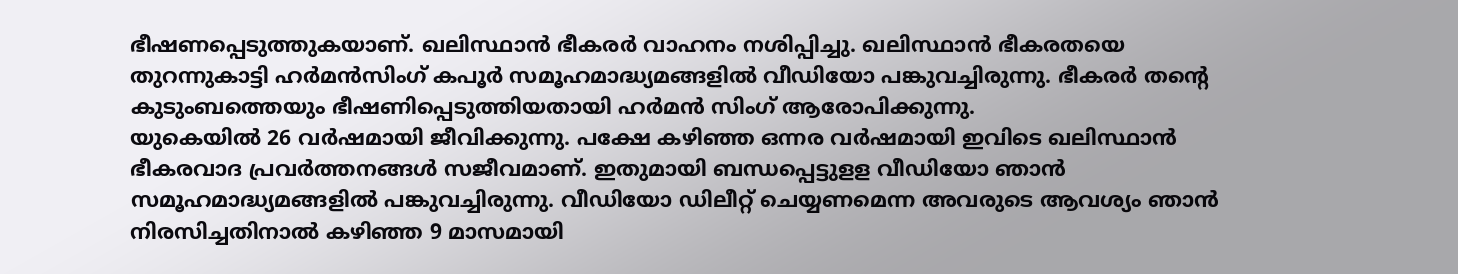ഭീഷണപ്പെടുത്തുകയാണ്. ഖലിസ്ഥാൻ ഭീകരർ വാഹനം നശിപ്പിച്ചു. ഖലിസ്ഥാൻ ഭീകരതയെ തുറന്നുകാട്ടി ഹർമൻസിംഗ് കപൂർ സമൂഹമാദ്ധ്യമങ്ങളിൽ വീഡിയോ പങ്കുവച്ചിരുന്നു. ഭീകരർ തന്റെ കുടുംബത്തെയും ഭീഷണിപ്പെടുത്തിയതായി ഹർമൻ സിംഗ് ആരോപിക്കുന്നു.
യുകെയിൽ 26 വർഷമായി ജീവിക്കുന്നു. പക്ഷേ കഴിഞ്ഞ ഒന്നര വർഷമായി ഇവിടെ ഖലിസ്ഥാൻ ഭീകരവാദ പ്രവർത്തനങ്ങൾ സജീവമാണ്. ഇതുമായി ബന്ധപ്പെട്ടുളള വീഡിയോ ഞാൻ സമൂഹമാദ്ധ്യമങ്ങളിൽ പങ്കുവച്ചിരുന്നു. വീഡിയോ ഡിലീറ്റ് ചെയ്യണമെന്ന അവരുടെ ആവശ്യം ഞാൻ നിരസിച്ചതിനാൽ കഴിഞ്ഞ 9 മാസമായി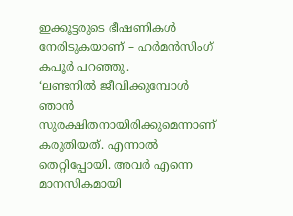ഇക്കൂട്ടരുടെ ഭീഷണികൾ നേരിടുകയാണ് – ഹർമൻസിംഗ് കപൂർ പറഞ്ഞു.
‘ലണ്ടനിൽ ജീവിക്കുമ്പോൾ ഞാൻ സുരക്ഷിതനായിരിക്കുമെന്നാണ് കരുതിയത്. എന്നാൽ തെറ്റിപ്പോയി. അവർ എന്നെ മാനസികമായി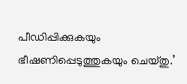പീഡിപ്പിക്കുകയും ഭീഷണിപ്പെടുത്തുകയും ചെയ്തു.’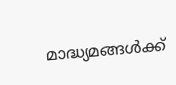മാദ്ധ്യമങ്ങൾക്ക്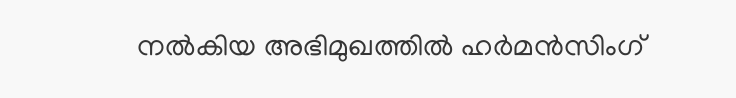നൽകിയ അഭിമുഖത്തിൽ ഹർമൻസിംഗ്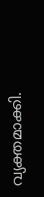വ്യക്തമാക്കി.